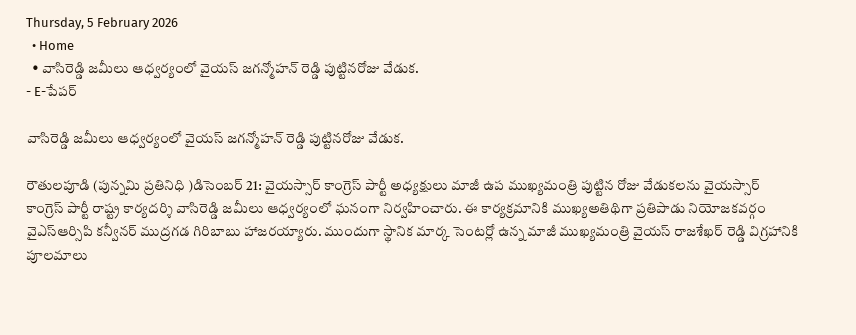Thursday, 5 February 2026
  • Home
  • వాసిరెడ్డి జమీలు ఆధ్వర్యంలో వైయస్ జగన్మోహన్ రెడ్డి పుట్టినరోజు వేడుక.
- E-పేపర్

వాసిరెడ్డి జమీలు ఆధ్వర్యంలో వైయస్ జగన్మోహన్ రెడ్డి పుట్టినరోజు వేడుక.

రౌతులపూడి (పున్నమి ప్రతినిధి )డిసెంబర్ 21: వైయస్సార్ కాంగ్రెస్ పార్టీ అధ్యక్షులు మాజీ ఉప ముఖ్యమంత్రి పుట్టిన రోజు వేడుకలను వైయస్సార్ కాంగ్రెస్ పార్టీ రాష్ట్ర కార్యదర్శి వాసిరెడ్డి జమీలు ఆధ్వర్యంలో ఘనంగా నిర్వహించారు. ఈ కార్యక్రమానికి ముఖ్యఅతిథిగా ప్రతిపాడు నియోజకవర్గం వైఎస్ఆర్సిపి కన్వీనర్ ముద్రగడ గిరిబాబు హాజరయ్యారు. ముందుగా స్థానిక మార్క సెంటర్లో ఉన్న మాజీ ముఖ్యమంత్రి వైయస్ రాజశేఖర్ రెడ్డి విగ్రహానికి పూలమాలు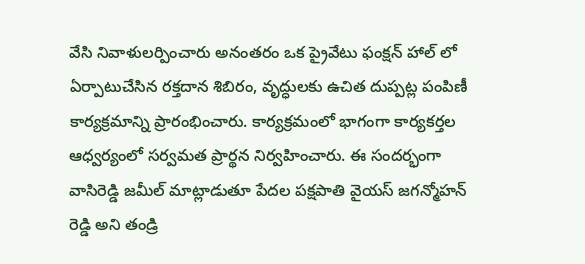వేసి నివాళులర్పించారు అనంతరం ఒక ప్రైవేటు ఫంక్షన్ హాల్ లో ఏర్పాటుచేసిన రక్తదాన శిబిరం, వృద్ధులకు ఉచిత దుప్పట్ల పంపిణీ కార్యక్రమాన్ని ప్రారంభించారు. కార్యక్రమంలో భాగంగా కార్యకర్తల ఆధ్వర్యంలో సర్వమత ప్రార్థన నిర్వహించారు. ఈ సందర్భంగా వాసిరెడ్డి జమీల్ మాట్లాడుతూ పేదల పక్షపాతి వైయస్ జగన్మోహన్ రెడ్డి అని తండ్రి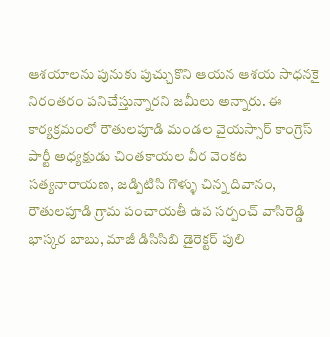ఆశయాలను పునుకు పుచ్చుకొని ఆయన ఆశయ సాధనకై నిరంతరం పనిచేస్తున్నారని జమీలు అన్నారు. ఈ కార్యక్రమంలో రౌతులపూడి మండల వైయస్సార్ కాంగ్రెస్ పార్టీ అధ్యక్షుడు చింతకాయల వీర వెంకట సత్యనారాయణ, జడ్పిటిసి గొళ్ళు చిన్న దివానం, రౌతులపూడి గ్రామ పంచాయతీ ఉప సర్పంచ్ వాసిరెడ్డి భాస్కర బాబు, మాజీ డిసిసిబి డైరెక్టర్ పులి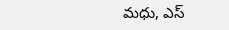మధు, ఎస్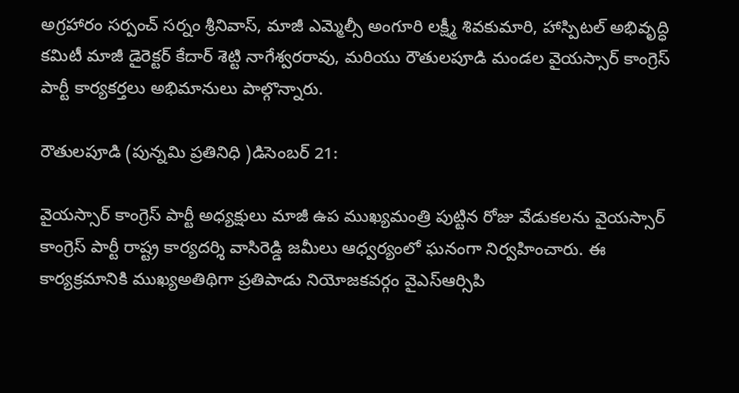అగ్రహారం సర్పంచ్ సర్నం శ్రీనివాస్, మాజీ ఎమ్మెల్సీ అంగూరి లక్ష్మీ శివకుమారి, హాస్పిటల్ అభివృద్ధి కమిటీ మాజీ డైరెక్టర్ కేదార్ శెట్టి నాగేశ్వరరావు, మరియు రౌతులపూడి మండల వైయస్సార్ కాంగ్రెస్ పార్టీ కార్యకర్తలు అభిమానులు పాల్గొన్నారు.

రౌతులపూడి (పున్నమి ప్రతినిధి )డిసెంబర్ 21:

వైయస్సార్ కాంగ్రెస్ పార్టీ అధ్యక్షులు మాజీ ఉప ముఖ్యమంత్రి పుట్టిన రోజు వేడుకలను వైయస్సార్ కాంగ్రెస్ పార్టీ రాష్ట్ర కార్యదర్శి వాసిరెడ్డి జమీలు ఆధ్వర్యంలో ఘనంగా నిర్వహించారు. ఈ కార్యక్రమానికి ముఖ్యఅతిథిగా ప్రతిపాడు నియోజకవర్గం వైఎస్ఆర్సిపి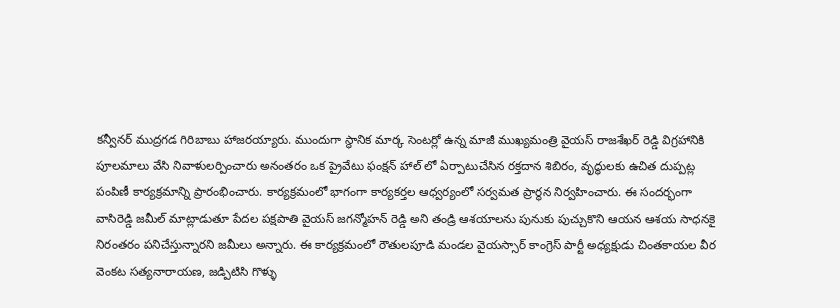కన్వీనర్ ముద్రగడ గిరిబాబు హాజరయ్యారు. ముందుగా స్థానిక మార్క సెంటర్లో ఉన్న మాజీ ముఖ్యమంత్రి వైయస్ రాజశేఖర్ రెడ్డి విగ్రహానికి పూలమాలు వేసి నివాళులర్పించారు అనంతరం ఒక ప్రైవేటు ఫంక్షన్ హాల్ లో ఏర్పాటుచేసిన రక్తదాన శిబిరం, వృద్ధులకు ఉచిత దుప్పట్ల పంపిణీ కార్యక్రమాన్ని ప్రారంభించారు. కార్యక్రమంలో భాగంగా కార్యకర్తల ఆధ్వర్యంలో సర్వమత ప్రార్థన నిర్వహించారు. ఈ సందర్భంగా వాసిరెడ్డి జమీల్ మాట్లాడుతూ పేదల పక్షపాతి వైయస్ జగన్మోహన్ రెడ్డి అని తండ్రి ఆశయాలను పునుకు పుచ్చుకొని ఆయన ఆశయ సాధనకై నిరంతరం పనిచేస్తున్నారని జమీలు అన్నారు. ఈ కార్యక్రమంలో రౌతులపూడి మండల వైయస్సార్ కాంగ్రెస్ పార్టీ అధ్యక్షుడు చింతకాయల వీర వెంకట సత్యనారాయణ, జడ్పిటిసి గొళ్ళు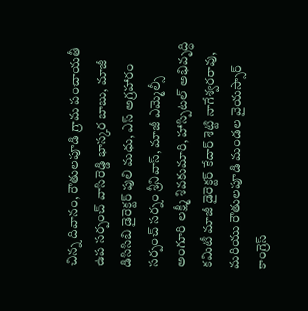చిన్న దివానం, రౌతులపూడి గ్రామ పంచాయతీ ఉప సర్పంచ్ వాసిరెడ్డి భాస్కర బాబు, మాజీ డిసిసిబి డైరెక్టర్ పులి మధు, ఎస్ అగ్రహారం సర్పంచ్ సర్నం శ్రీనివాస్, మాజీ ఎమ్మెల్సీ అంగూరి లక్ష్మీ శివకుమారి, హాస్పిటల్ అభివృద్ధి కమిటీ మాజీ డైరెక్టర్ కేదార్ శెట్టి నాగేశ్వరరావు, మరియు రౌతులపూడి మండల వైయస్సార్ కాంగ్రెస్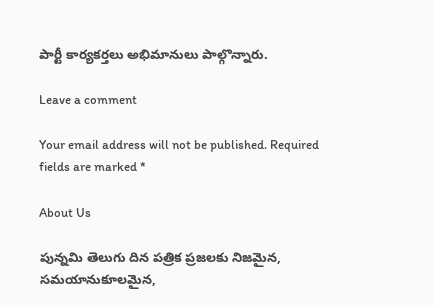పార్టీ కార్యకర్తలు అభిమానులు పాల్గొన్నారు.

Leave a comment

Your email address will not be published. Required fields are marked *

About Us

పున్నమి తెలుగు దిన పత్రిక ప్రజలకు నిజమైన, సమయానుకూలమైన,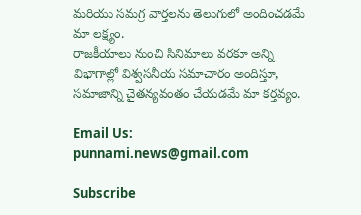మరియు సమగ్ర వార్తలను తెలుగులో అందించడమే మా లక్ష్యం.
రాజకీయాలు నుంచి సినిమాలు వరకూ అన్ని విభాగాల్లో విశ్వసనీయ సమాచారం అందిస్తూ, సమాజాన్ని చైతన్యవంతం చేయడమే మా కర్తవ్యం.

Email Us: punnami.news@gmail.com

Subscribe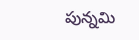పున్నమి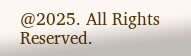@2025. All Rights Reserved.